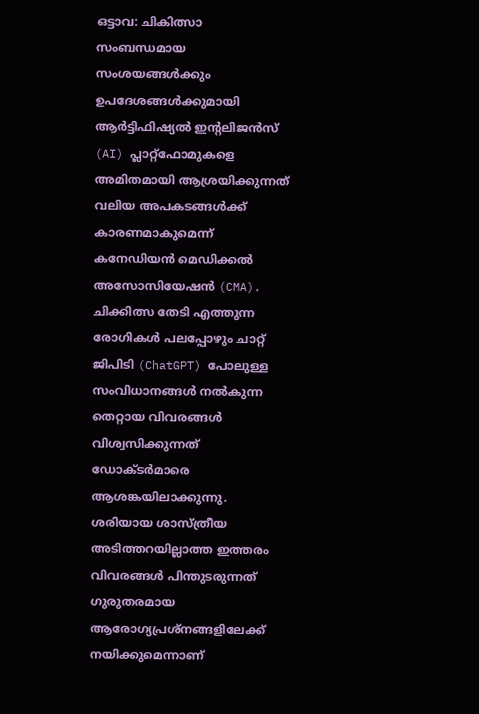ഒട്ടാവ: ചികിത്സാ സംബന്ധമായ സംശയങ്ങൾക്കും ഉപദേശങ്ങൾക്കുമായി ആർട്ടിഫിഷ്യൽ ഇന്റലിജൻസ് (AI) പ്ലാറ്റ്ഫോമുകളെ അമിതമായി ആശ്രയിക്കുന്നത് വലിയ അപകടങ്ങൾക്ക് കാരണമാകുമെന്ന് കനേഡിയൻ മെഡിക്കൽ അസോസിയേഷൻ (CMA). ചിക്കിത്സ തേടി എത്തുന്ന രോഗികൾ പലപ്പോഴും ചാറ്റ് ജിപിടി (ChatGPT) പോലുള്ള സംവിധാനങ്ങൾ നൽകുന്ന തെറ്റായ വിവരങ്ങൾ വിശ്വസിക്കുന്നത് ഡോക്ടർമാരെ ആശങ്കയിലാക്കുന്നു. ശരിയായ ശാസ്ത്രീയ അടിത്തറയില്ലാത്ത ഇത്തരം വിവരങ്ങൾ പിന്തുടരുന്നത് ഗുരുതരമായ ആരോഗ്യപ്രശ്നങ്ങളിലേക്ക് നയിക്കുമെന്നാണ്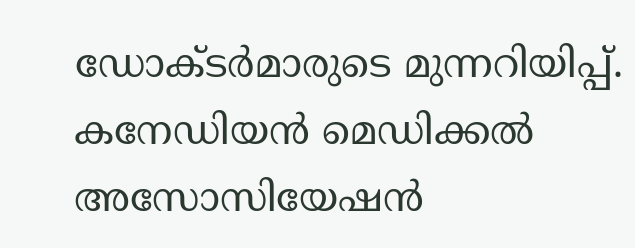ഡോക്ടർമാരുടെ മുന്നറിയിപ്പ്.
കനേഡിയൻ മെഡിക്കൽ അസോസിയേഷൻ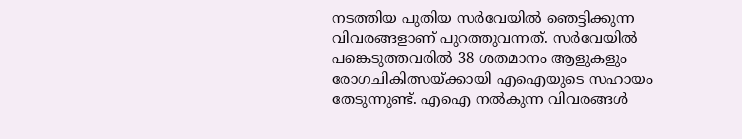നടത്തിയ പുതിയ സർവേയിൽ ഞെട്ടിക്കുന്ന വിവരങ്ങളാണ് പുറത്തുവന്നത്. സർവേയിൽ പങ്കെടുത്തവരിൽ 38 ശതമാനം ആളുകളും രോഗചികിത്സയ്ക്കായി എഐയുടെ സഹായം തേടുന്നുണ്ട്. എഐ നൽകുന്ന വിവരങ്ങൾ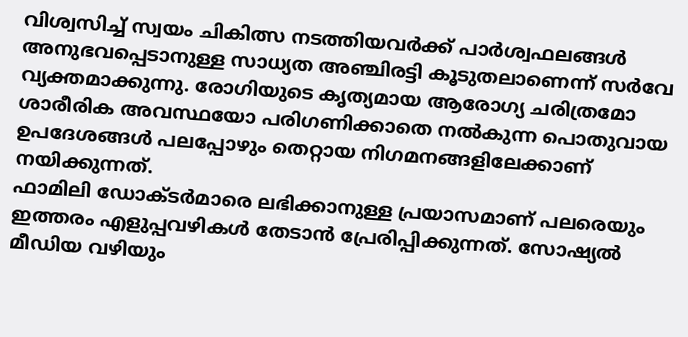വിശ്വസിച്ച് സ്വയം ചികിത്സ നടത്തിയവർക്ക് പാർശ്വഫലങ്ങൾ അനുഭവപ്പെടാനുള്ള സാധ്യത അഞ്ചിരട്ടി കൂടുതലാണെന്ന് സർവേ വ്യക്തമാക്കുന്നു. രോഗിയുടെ കൃത്യമായ ആരോഗ്യ ചരിത്രമോ ശാരീരിക അവസ്ഥയോ പരിഗണിക്കാതെ നൽകുന്ന പൊതുവായ ഉപദേശങ്ങൾ പലപ്പോഴും തെറ്റായ നിഗമനങ്ങളിലേക്കാണ് നയിക്കുന്നത്.
ഫാമിലി ഡോക്ടർമാരെ ലഭിക്കാനുള്ള പ്രയാസമാണ് പലരെയും ഇത്തരം എളുപ്പവഴികൾ തേടാൻ പ്രേരിപ്പിക്കുന്നത്. സോഷ്യൽ മീഡിയ വഴിയും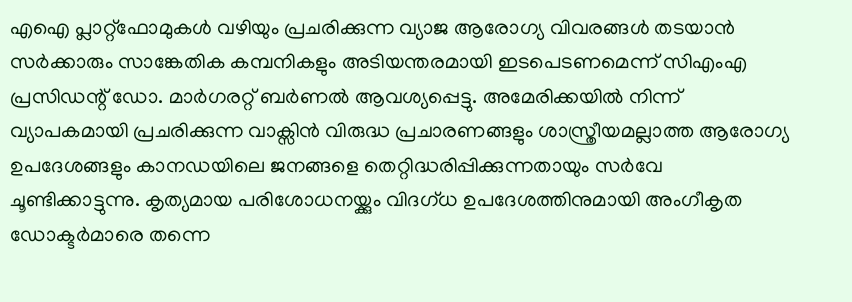എഐ പ്ലാറ്റ്ഫോമുകൾ വഴിയും പ്രചരിക്കുന്ന വ്യാജ ആരോഗ്യ വിവരങ്ങൾ തടയാൻ സർക്കാരും സാങ്കേതിക കമ്പനികളും അടിയന്തരമായി ഇടപെടണമെന്ന് സിഎംഎ പ്രസിഡന്റ് ഡോ. മാർഗരറ്റ് ബർണൽ ആവശ്യപ്പെട്ടു. അമേരിക്കയിൽ നിന്ന് വ്യാപകമായി പ്രചരിക്കുന്ന വാക്സിൻ വിരുദ്ധ പ്രചാരണങ്ങളും ശാസ്ത്രീയമല്ലാത്ത ആരോഗ്യ ഉപദേശങ്ങളും കാനഡയിലെ ജനങ്ങളെ തെറ്റിദ്ധരിപ്പിക്കുന്നതായും സർവേ ചൂണ്ടിക്കാട്ടുന്നു. കൃത്യമായ പരിശോധനയ്ക്കും വിദഗ്ധ ഉപദേശത്തിനുമായി അംഗീകൃത ഡോക്ടർമാരെ തന്നെ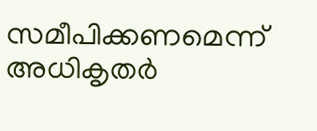സമീപിക്കണമെന്ന് അധികൃതർ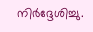നിർദ്ദേശിച്ചു.